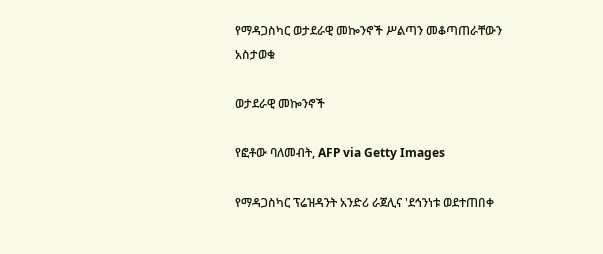የማዳጋስካር ወታደራዊ መኰንኖች ሥልጣን መቆጣጠራቸውን አስታወቁ

ወታደራዊ መኰንኖች

የፎቶው ባለመብት, AFP via Getty Images

የማዳጋስካር ፕሬዝዳንት አንድሪ ራጀሊና 'ደኅንነቱ ወደተጠበቀ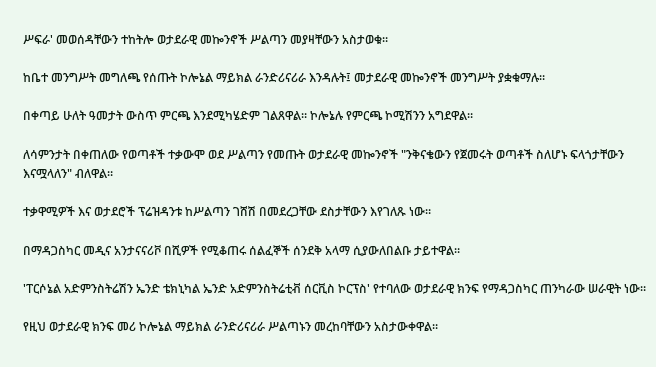ሥፍራ' መወሰዳቸውን ተከትሎ ወታደራዊ መኰንኖች ሥልጣን መያዛቸውን አስታወቁ።

ከቤተ መንግሥት መግለጫ የሰጡት ኮሎኔል ማይክል ራንድሪናሪራ እንዳሉት፤ መታደራዊ መኰንኖች መንግሥት ያቋቁማሉ።

በቀጣይ ሁለት ዓመታት ውስጥ ምርጫ እንደሚካሄድም ገልጸዋል። ኮሎኔሉ የምርጫ ኮሚሽንን አግደዋል።

ለሳምንታት በቀጠለው የወጣቶች ተቃውሞ ወደ ሥልጣን የመጡት ወታደራዊ መኰንኖች "ንቅናቄውን የጀመሩት ወጣቶች ስለሆኑ ፍላጎታቸውን እናሟላለን" ብለዋል።

ተቃዋሚዎች እና ወታደሮች ፕሬዝዳንቱ ከሥልጣን ገሸሽ በመደረጋቸው ደስታቸውን እየገለጹ ነው።

በማዳጋስካር መዲና አንታናናሪቮ በሺዎች የሚቆጠሩ ሰልፈኞች ሰንደቅ አላማ ሲያውለበልቡ ታይተዋል።

'ፐርሶኔል አድምንስትሬሽን ኤንድ ቴክኒካል ኤንድ አድምንስትሬቲቭ ሰርቪስ ኮርፕስ' የተባለው ወታደራዊ ክንፍ የማዳጋስካር ጠንካራው ሠራዊት ነው።

የዚህ ወታደራዊ ክንፍ መሪ ኮሎኔል ማይክል ራንድሪናሪራ ሥልጣኑን መረከባቸውን አስታውቀዋል።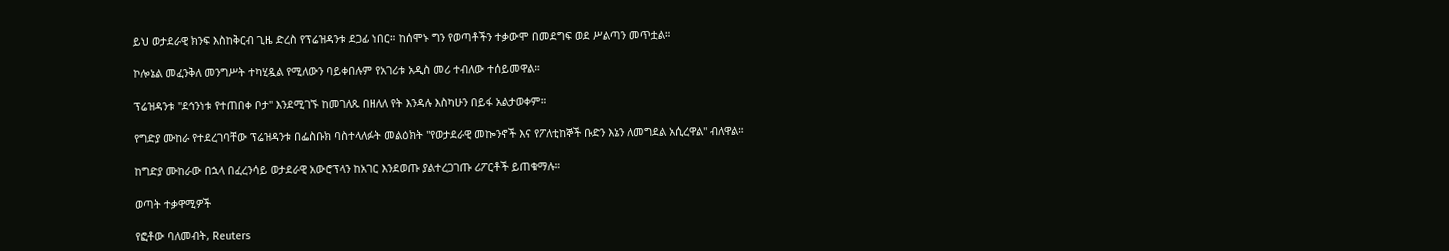ይህ ወታደራዊ ክንፍ እስከቅርብ ጊዜ ድረስ የፕሬዝዳንቱ ደጋፊ ነበር። ከሰሞኑ ግን የወጣቶችን ተቃውሞ በመደግፍ ወደ ሥልጣን መጥቷል።

ኮሎኔል መፈንቅለ መንግሥት ተካሂዷል የሚለውን ባይቀበሉም የአገሪቱ አዲስ መሪ ተብለው ተሰይመዋል።

ፕሬዝዳንቱ "ደኅንነቱ የተጠበቀ ቦታ" እንደሚገኙ ከመገለጹ በዘለለ የት እንዳሉ እስካሁን በይፋ አልታወቀም።

የግድያ ሙከራ የተደረገባቸው ፕሬዝዳንቱ በፌስቡክ ባስተላለፉት መልዕክት "የወታደራዊ መኰንኖች እና የፖለቲከኞች ቡድን እኔን ለመግደል አሲረዋል" ብለዋል።

ከግድያ ሙከራው በኋላ በፈረንሳይ ወታደራዊ አውሮፕላን ከአገር እንደወጡ ያልተረጋገጡ ሪፖርቶች ይጠቁማሉ።

ወጣት ተቃዋሚዎች

የፎቶው ባለመብት, Reuters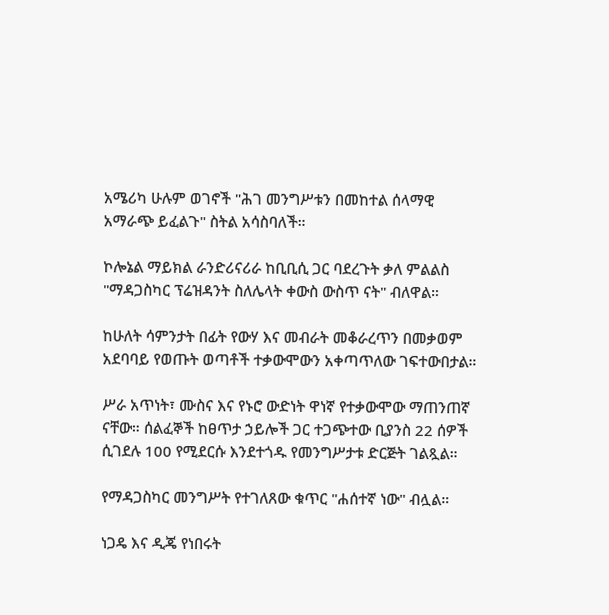አሜሪካ ሁሉም ወገኖች "ሕገ መንግሥቱን በመከተል ሰላማዊ አማራጭ ይፈልጉ" ስትል አሳስባለች።

ኮሎኔል ማይክል ራንድሪናሪራ ከቢቢሲ ጋር ባደረጉት ቃለ ምልልስ "ማዳጋስካር ፕሬዝዳንት ስለሌላት ቀውስ ውስጥ ናት" ብለዋል።

ከሁለት ሳምንታት በፊት የውሃ እና መብራት መቆራረጥን በመቃወም አደባባይ የወጡት ወጣቶች ተቃውሞውን አቀጣጥለው ገፍተውበታል።

ሥራ አጥነት፣ ሙስና እና የኑሮ ውድነት ዋነኛ የተቃውሞው ማጠንጠኛ ናቸው። ሰልፈኞች ከፀጥታ ኃይሎች ጋር ተጋጭተው ቢያንስ 22 ሰዎች ሲገደሉ 100 የሚደርሱ እንደተጎዱ የመንግሥታቱ ድርጅት ገልጿል።

የማዳጋስካር መንግሥት የተገለጸው ቁጥር "ሐሰተኛ ነው" ብሏል።

ነጋዴ እና ዲጄ የነበሩት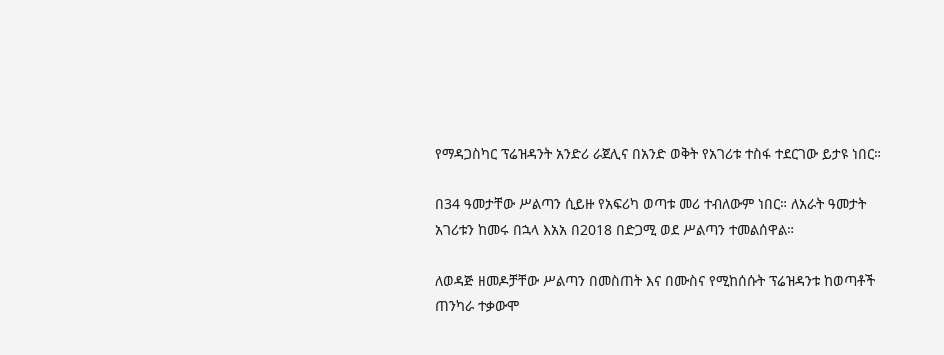የማዳጋስካር ፕሬዝዳንት አንድሪ ራጀሊና በአንድ ወቅት የአገሪቱ ተስፋ ተደርገው ይታዩ ነበር።

በ34 ዓመታቸው ሥልጣን ሲይዙ የአፍሪካ ወጣቱ መሪ ተብለውም ነበር። ለአራት ዓመታት አገሪቱን ከመሩ በኋላ እአአ በ2018 በድጋሚ ወደ ሥልጣን ተመልሰዋል።

ለወዳጅ ዘመዶቻቸው ሥልጣን በመስጠት እና በሙስና የሚከሰሱት ፕሬዝዳንቱ ከወጣቶች ጠንካራ ተቃውሞ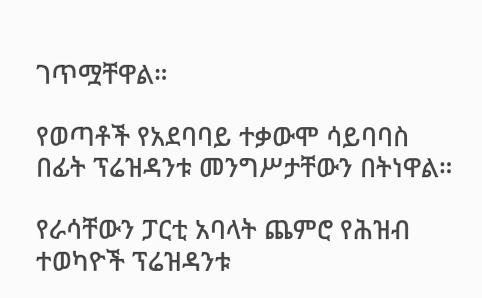ገጥሟቸዋል።

የወጣቶች የአደባባይ ተቃውሞ ሳይባባስ በፊት ፕሬዝዳንቱ መንግሥታቸውን በትነዋል።

የራሳቸውን ፓርቲ አባላት ጨምሮ የሕዝብ ተወካዮች ፕሬዝዳንቱ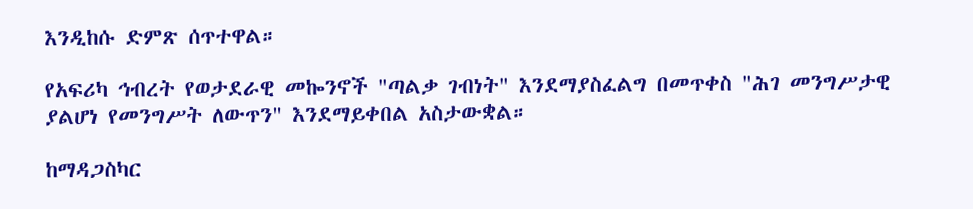እንዲከሱ ድምጽ ሰጥተዋል።

የአፍሪካ ኅብረት የወታደራዊ መኰንኖች "ጣልቃ ገብነት" እንደማያስፈልግ በመጥቀስ "ሕገ መንግሥታዊ ያልሆነ የመንግሥት ለውጥን" እንደማይቀበል አስታውቋል።

ከማዳጋስካር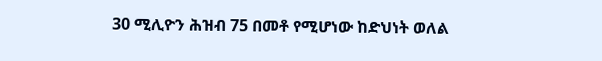30 ሚሊዮን ሕዝብ 75 በመቶ የሚሆነው ከድህነት ወለል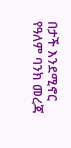በታች እንደሚኖር የዓለም ባንክ መረጃ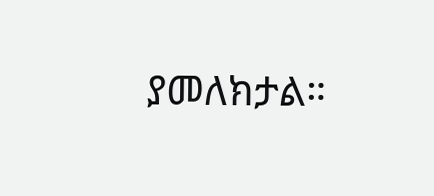ያመለክታል።